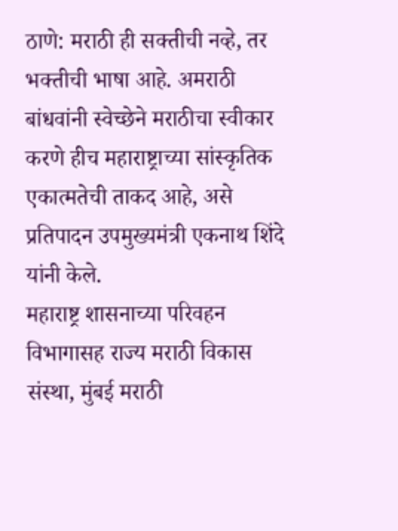ठाणे: मराठी ही सक्तीची नव्हे, तर भक्तीची भाषा आहे. अमराठी बांधवांनी स्वेच्छेने मराठीचा स्वीकार करणे हीच महाराष्ट्राच्या सांस्कृतिक एकात्मतेची ताकद आहे, असे प्रतिपादन उपमुख्यमंत्री एकनाथ शिंदे यांनी केले.
महाराष्ट्र शासनाच्या परिवहन विभागासह राज्य मराठी विकास संस्था, मुंबई मराठी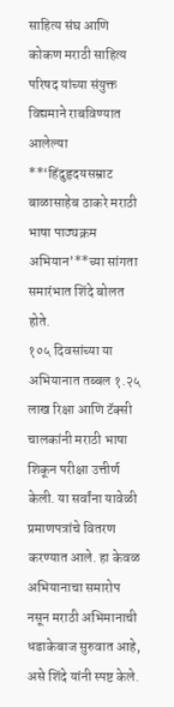साहित्य संघ आणि कोकण मराठी साहित्य परिषद यांच्या संयुक्त विद्यमाने राबविण्यात आलेल्या **‘हिंदुहृदयसम्राट बाळासाहेब ठाकरे मराठी भाषा पाठ्यक्रम अभियान’**च्या सांगता समारंभात शिंदे बोलत होते.
१०५ दिवसांच्या या अभियानात तब्बल १.२५ लाख रिक्षा आणि टॅक्सी चालकांनी मराठी भाषा शिकून परीक्षा उत्तीर्ण केली. या सर्वांना यावेळी प्रमाणपत्रांचे वितरण करण्यात आले. हा केवळ अभियानाचा समारोप नसून मराठी अभिमानाची धडाकेबाज सुरुवात आहे, असे शिंदे यांनी स्पष्ट केले.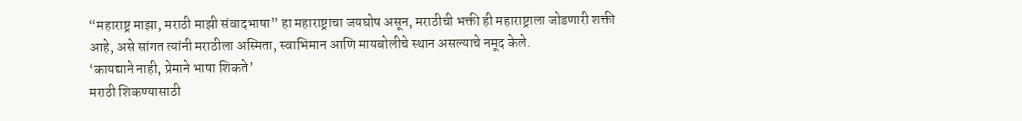“महाराष्ट्र माझा, मराठी माझी संवादभाषा” हा महाराष्ट्राचा जयघोष असून, मराठीची भक्ती ही महाराष्ट्राला जोडणारी शक्ती आहे, असे सांगत त्यांनी मराठीला अस्मिता, स्वाभिमान आणि मायबोलीचे स्थान असल्याचे नमूद केले.
‘कायद्याने नाही, प्रेमाने भाषा शिकते’
मराठी शिकण्यासाठी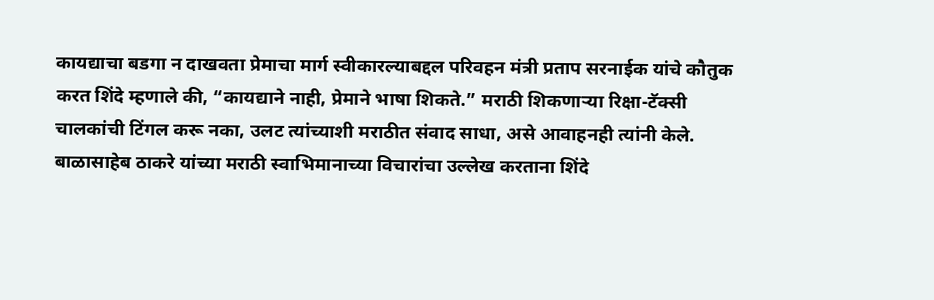कायद्याचा बडगा न दाखवता प्रेमाचा मार्ग स्वीकारल्याबद्दल परिवहन मंत्री प्रताप सरनाईक यांचे कौतुक करत शिंदे म्हणाले की, “कायद्याने नाही, प्रेमाने भाषा शिकते.” मराठी शिकणाऱ्या रिक्षा-टॅक्सी चालकांची टिंगल करू नका, उलट त्यांच्याशी मराठीत संवाद साधा, असे आवाहनही त्यांनी केले.
बाळासाहेब ठाकरे यांच्या मराठी स्वाभिमानाच्या विचारांचा उल्लेख करताना शिंदे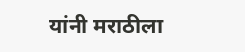यांनी मराठीला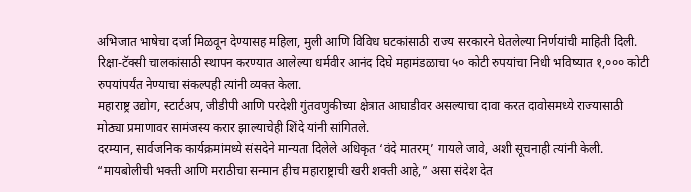अभिजात भाषेचा दर्जा मिळवून देण्यासह महिला, मुली आणि विविध घटकांसाठी राज्य सरकारने घेतलेल्या निर्णयांची माहिती दिली.
रिक्षा-टॅक्सी चालकांसाठी स्थापन करण्यात आलेल्या धर्मवीर आनंद दिघे महामंडळाचा ५० कोटी रुपयांचा निधी भविष्यात १,००० कोटी रुपयांपर्यंत नेण्याचा संकल्पही त्यांनी व्यक्त केला.
महाराष्ट्र उद्योग, स्टार्टअप, जीडीपी आणि परदेशी गुंतवणुकीच्या क्षेत्रात आघाडीवर असल्याचा दावा करत दावोसमध्ये राज्यासाठी मोठ्या प्रमाणावर सामंजस्य करार झाल्याचेही शिंदे यांनी सांगितले.
दरम्यान, सार्वजनिक कार्यक्रमांमध्ये संसदेने मान्यता दिलेले अधिकृत ‘वंदे मातरम्’ गायले जावे, अशी सूचनाही त्यांनी केली. “मायबोलीची भक्ती आणि मराठीचा सन्मान हीच महाराष्ट्राची खरी शक्ती आहे,” असा संदेश देत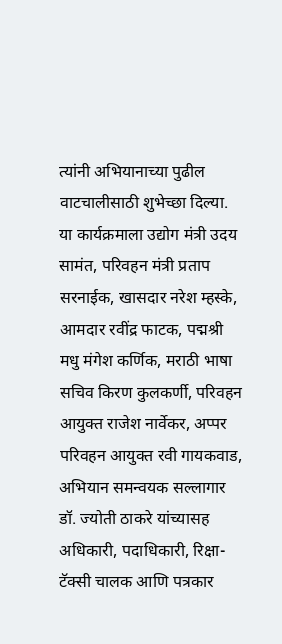त्यांनी अभियानाच्या पुढील वाटचालीसाठी शुभेच्छा दिल्या.
या कार्यक्रमाला उद्योग मंत्री उदय सामंत, परिवहन मंत्री प्रताप सरनाईक, खासदार नरेश म्हस्के, आमदार रवींद्र फाटक, पद्मश्री मधु मंगेश कर्णिक, मराठी भाषा सचिव किरण कुलकर्णी, परिवहन आयुक्त राजेश नार्वेकर, अप्पर परिवहन आयुक्त रवी गायकवाड, अभियान समन्वयक सल्लागार डॉ. ज्योती ठाकरे यांच्यासह अधिकारी, पदाधिकारी, रिक्षा-टॅक्सी चालक आणि पत्रकार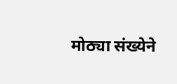मोठ्या संख्येने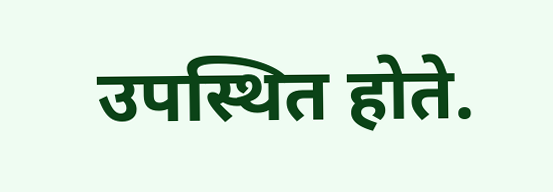उपस्थित होते.